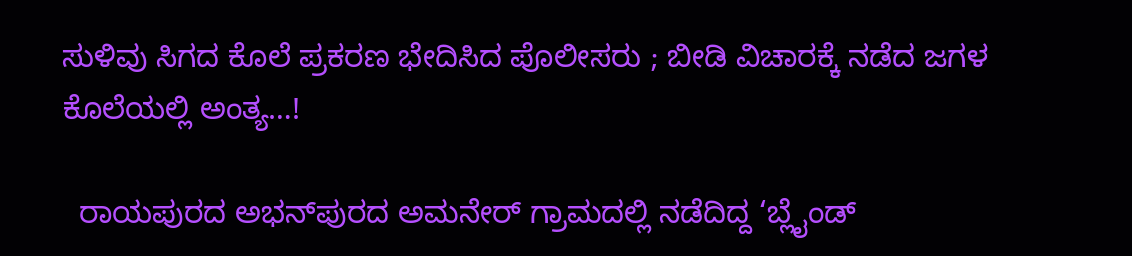ಸುಳಿವು ಸಿಗದ ಕೊಲೆ ಪ್ರಕರಣ ಭೇದಿಸಿದ ಪೊಲೀಸರು ; ಬೀಡಿ ವಿಚಾರಕ್ಕೆ ನಡೆದ ಜಗಳ ಕೊಲೆಯಲ್ಲಿ ಅಂತ್ಯ…!

  ರಾಯಪುರದ ಅಭನ್‌ಪುರದ ಅಮನೇರ್ ಗ್ರಾಮದಲ್ಲಿ ನಡೆದಿದ್ದ ‘ಬ್ಲೈಂಡ್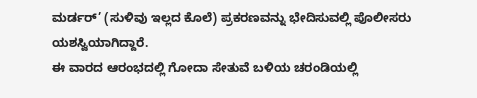ಮರ್ಡರ್’ (ಸುಳಿವು ಇಲ್ಲದ ಕೊಲೆ) ಪ್ರಕರಣವನ್ನು ಭೇದಿಸುವಲ್ಲಿ ಪೊಲೀಸರು ಯಶಸ್ವಿಯಾಗಿದ್ದಾರೆ.
ಈ ವಾರದ ಆರಂಭದಲ್ಲಿ ಗೋದಾ ಸೇತುವೆ ಬಳಿಯ ಚರಂಡಿಯಲ್ಲಿ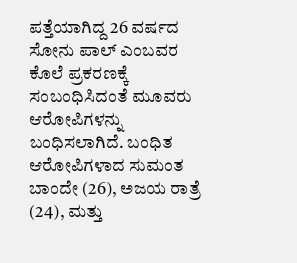ಪತ್ತೆಯಾಗಿದ್ದ 26 ವರ್ಷದ ಸೋನು ಪಾಲ್ ಎಂಬವರ ಕೊಲೆ ಪ್ರಕರಣಕ್ಕೆ ಸಂಬಂಧಿಸಿದಂತೆ ಮೂವರು ಆರೋಪಿಗಳನ್ನು ಬಂಧಿಸಲಾಗಿದೆ. ಬಂಧಿತ ಆರೋಪಿಗಳಾದ ಸುಮಂತ ಬಾಂದೇ (26), ಅಜಯ ರಾತ್ರೆ (24), ಮತ್ತು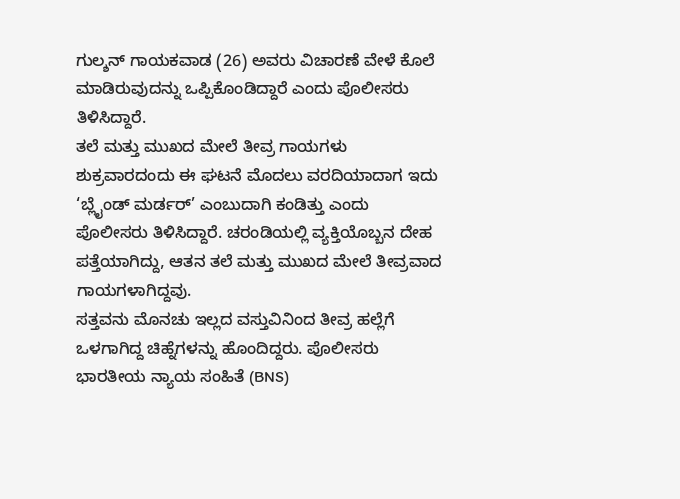ಗುಲ್ಶನ್ ಗಾಯಕವಾಡ (26) ಅವರು ವಿಚಾರಣೆ ವೇಳೆ ಕೊಲೆ ಮಾಡಿರುವುದನ್ನು ಒಪ್ಪಿಕೊಂಡಿದ್ದಾರೆ ಎಂದು ಪೊಲೀಸರು ತಿಳಿಸಿದ್ದಾರೆ.
ತಲೆ ಮತ್ತು ಮುಖದ ಮೇಲೆ ತೀವ್ರ ಗಾಯಗಳು
ಶುಕ್ರವಾರದಂದು ಈ ಘಟನೆ ಮೊದಲು ವರದಿಯಾದಾಗ ಇದು ‘ಬ್ಲೈಂಡ್ ಮರ್ಡರ್’ ಎಂಬುದಾಗಿ ಕಂಡಿತ್ತು ಎಂದು ಪೊಲೀಸರು ತಿಳಿಸಿದ್ದಾರೆ. ಚರಂಡಿಯಲ್ಲಿ ವ್ಯಕ್ತಿಯೊಬ್ಬನ ದೇಹ ಪತ್ತೆಯಾಗಿದ್ದು, ಆತನ ತಲೆ ಮತ್ತು ಮುಖದ ಮೇಲೆ ತೀವ್ರವಾದ ಗಾಯಗಳಾಗಿದ್ದವು.
ಸತ್ತವನು ಮೊನಚು ಇಲ್ಲದ ವಸ್ತುವಿನಿಂದ ತೀವ್ರ ಹಲ್ಲೆಗೆ ಒಳಗಾಗಿದ್ದ ಚಿಹ್ನೆಗಳನ್ನು ಹೊಂದಿದ್ದರು. ಪೊಲೀಸರು ಭಾರತೀಯ ನ್ಯಾಯ ಸಂಹಿತೆ (BNS)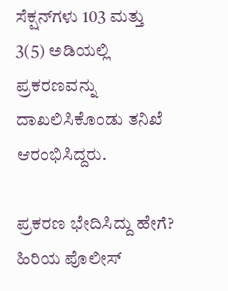ಸೆಕ್ಷನ್‌ಗಳು 103 ಮತ್ತು 3(5) ಅಡಿಯಲ್ಲಿ ಪ್ರಕರಣವನ್ನು ದಾಖಲಿಸಿಕೊಂಡು ತನಿಖೆ ಆರಂಭಿಸಿದ್ದರು.

ಪ್ರಕರಣ ಭೇದಿಸಿದ್ದು ಹೇಗೆ?
ಹಿರಿಯ ಪೊಲೀಸ್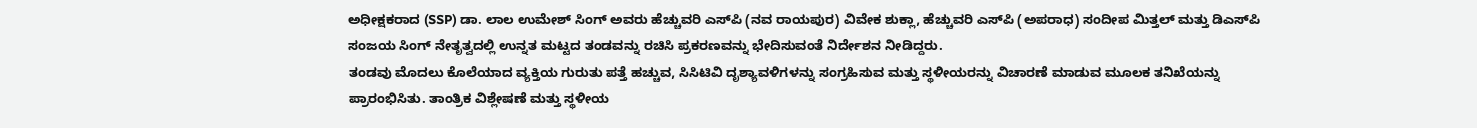ಅಧೀಕ್ಷಕರಾದ (SSP) ಡಾ. ಲಾಲ ಉಮೇಶ್‌ ಸಿಂಗ್ ಅವರು ಹೆಚ್ಚುವರಿ ಎಸ್‌ಪಿ (ನವ ರಾಯಪುರ) ವಿವೇಕ ಶುಕ್ಲಾ, ಹೆಚ್ಚುವರಿ ಎಸ್‌ಪಿ (ಅಪರಾಧ) ಸಂದೀಪ ಮಿತ್ತಲ್ ಮತ್ತು ಡಿಎಸ್‌ಪಿ ಸಂಜಯ ಸಿಂಗ್ ನೇತೃತ್ವದಲ್ಲಿ ಉನ್ನತ ಮಟ್ಟದ ತಂಡವನ್ನು ರಚಿಸಿ ಪ್ರಕರಣವನ್ನು ಭೇದಿಸುವಂತೆ ನಿರ್ದೇಶನ ನೀಡಿದ್ದರು.
ತಂಡವು ಮೊದಲು ಕೊಲೆಯಾದ ವ್ಯಕ್ತಿಯ ಗುರುತು ಪತ್ತೆ ಹಚ್ಚುವ, ಸಿಸಿಟಿವಿ ದೃಶ್ಯಾವಳಿಗಳನ್ನು ಸಂಗ್ರಹಿಸುವ ಮತ್ತು ಸ್ಥಳೀಯರನ್ನು ವಿಚಾರಣೆ ಮಾಡುವ ಮೂಲಕ ತನಿಖೆಯನ್ನು ಪ್ರಾರಂಭಿಸಿತು. ತಾಂತ್ರಿಕ ವಿಶ್ಲೇಷಣೆ ಮತ್ತು ಸ್ಥಳೀಯ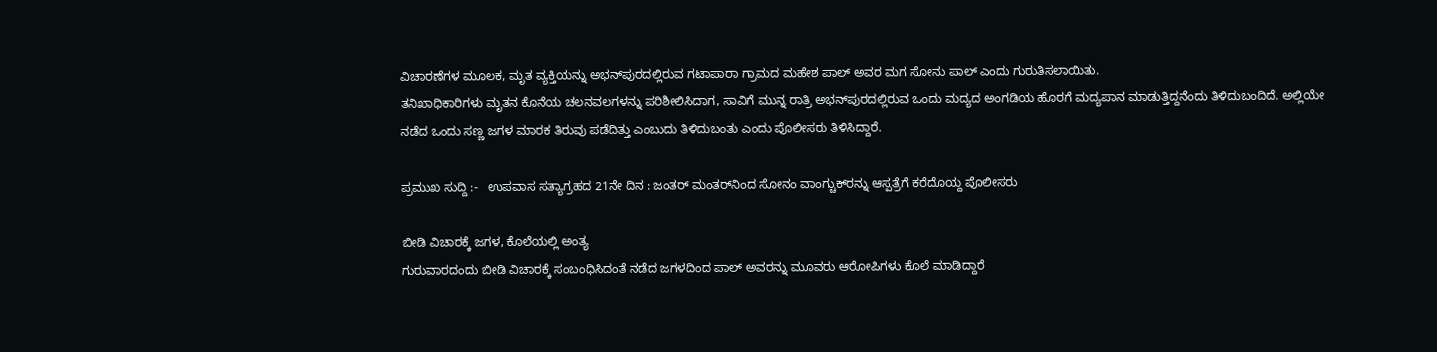ವಿಚಾರಣೆಗಳ ಮೂಲಕ, ಮೃತ ವ್ಯಕ್ತಿಯನ್ನು ಅಭನ್‌ಪುರದಲ್ಲಿರುವ ಗಟಾಪಾರಾ ಗ್ರಾಮದ ಮಹೇಶ ಪಾಲ್ ಅವರ ಮಗ ಸೋನು ಪಾಲ್ ಎಂದು ಗುರುತಿಸಲಾಯಿತು.
ತನಿಖಾಧಿಕಾರಿಗಳು ಮೃತನ ಕೊನೆಯ ಚಲನವಲಗಳನ್ನು ಪರಿಶೀಲಿಸಿದಾಗ, ಸಾವಿಗೆ ಮುನ್ನ ರಾತ್ರಿ ಅಭನ್‌ಪುರದಲ್ಲಿರುವ ಒಂದು ಮದ್ಯದ ಅಂಗಡಿಯ ಹೊರಗೆ ಮದ್ಯಪಾನ ಮಾಡುತ್ತಿದ್ದನೆಂದು ತಿಳಿದುಬಂದಿದೆ. ಅಲ್ಲಿಯೇ ನಡೆದ ಒಂದು ಸಣ್ಣ ಜಗಳ ಮಾರಕ ತಿರುವು ಪಡೆದಿತ್ತು ಎಂಬುದು ತಿಳಿದುಬಂತು ಎಂದು ಪೊಲೀಸರು ತಿಳಿಸಿದ್ದಾರೆ.

ಪ್ರಮುಖ ಸುದ್ದಿ :-   ಉಪವಾಸ ಸತ್ಯಾಗ್ರಹದ 21ನೇ ದಿನ : ಜಂತರ್ ಮಂತರ್‌ನಿಂದ ಸೋನಂ ವಾಂಗ್ಚುಕ್‌ರನ್ನು ಆಸ್ಪತ್ರೆಗೆ ಕರೆದೊಯ್ದ ಪೊಲೀಸರು

ಬೀಡಿ ವಿಚಾರಕ್ಕೆ ಜಗಳ, ಕೊಲೆಯಲ್ಲಿ ಅಂತ್ಯ
ಗುರುವಾರದಂದು ಬೀಡಿ ವಿಚಾರಕ್ಕೆ ಸಂಬಂಧಿಸಿದಂತೆ ನಡೆದ ಜಗಳದಿಂದ ಪಾಲ್‌ ಅವರನ್ನು ಮೂವರು ಆರೋಪಿಗಳು ಕೊಲೆ ಮಾಡಿದ್ದಾರೆ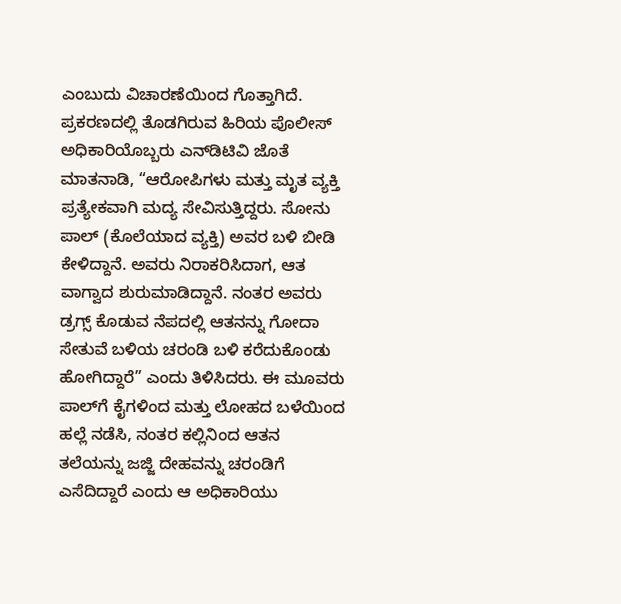ಎಂಬುದು ವಿಚಾರಣೆಯಿಂದ ಗೊತ್ತಾಗಿದೆ.
ಪ್ರಕರಣದಲ್ಲಿ ತೊಡಗಿರುವ ಹಿರಿಯ ಪೊಲೀಸ್ ಅಧಿಕಾರಿಯೊಬ್ಬರು ಎನ್‌ಡಿಟಿವಿ ಜೊತೆ ಮಾತನಾಡಿ, “ಆರೋಪಿಗಳು ಮತ್ತು ಮೃತ ವ್ಯಕ್ತಿ ಪ್ರತ್ಯೇಕವಾಗಿ ಮದ್ಯ ಸೇವಿಸುತ್ತಿದ್ದರು. ಸೋನು ಪಾಲ್ (ಕೊಲೆಯಾದ ವ್ಯಕ್ತಿ) ಅವರ ಬಳಿ ಬೀಡಿ ಕೇಳಿದ್ದಾನೆ. ಅವರು ನಿರಾಕರಿಸಿದಾಗ, ಆತ ವಾಗ್ವಾದ ಶುರುಮಾಡಿದ್ದಾನೆ. ನಂತರ ಅವರು ಡ್ರಗ್ಸ್ ಕೊಡುವ ನೆಪದಲ್ಲಿ ಆತನನ್ನು ಗೋದಾ ಸೇತುವೆ ಬಳಿಯ ಚರಂಡಿ ಬಳಿ ಕರೆದುಕೊಂಡು ಹೋಗಿದ್ದಾರೆ” ಎಂದು ತಿಳಿಸಿದರು. ಈ ಮೂವರು ಪಾಲ್‌ಗೆ ಕೈಗಳಿಂದ ಮತ್ತು ಲೋಹದ ಬಳೆಯಿಂದ ಹಲ್ಲೆ ನಡೆಸಿ, ನಂತರ ಕಲ್ಲಿನಿಂದ ಆತನ ತಲೆಯನ್ನು ಜಜ್ಜಿ ದೇಹವನ್ನು ಚರಂಡಿಗೆ ಎಸೆದಿದ್ದಾರೆ ಎಂದು ಆ ಅಧಿಕಾರಿಯು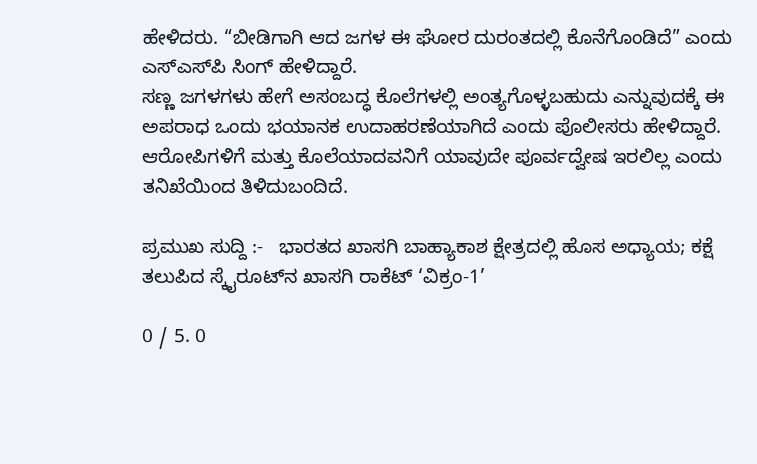ಹೇಳಿದರು. “ಬೀಡಿಗಾಗಿ ಆದ ಜಗಳ ಈ ಘೋರ ದುರಂತದಲ್ಲಿ ಕೊನೆಗೊಂಡಿದೆ” ಎಂದು ಎಸ್‌ಎಸ್‌ಪಿ ಸಿಂಗ್ ಹೇಳಿದ್ದಾರೆ.
ಸಣ್ಣ ಜಗಳಗಳು ಹೇಗೆ ಅಸಂಬದ್ಧ ಕೊಲೆಗಳಲ್ಲಿ ಅಂತ್ಯಗೊಳ್ಳಬಹುದು ಎನ್ನುವುದಕ್ಕೆ ಈ ಅಪರಾಧ ಒಂದು ಭಯಾನಕ ಉದಾಹರಣೆಯಾಗಿದೆ ಎಂದು ಪೊಲೀಸರು ಹೇಳಿದ್ದಾರೆ. ಆರೋಪಿಗಳಿಗೆ ಮತ್ತು ಕೊಲೆಯಾದವನಿಗೆ ಯಾವುದೇ ಪೂರ್ವದ್ವೇಷ ಇರಲಿಲ್ಲ ಎಂದು ತನಿಖೆಯಿಂದ ತಿಳಿದುಬಂದಿದೆ.

ಪ್ರಮುಖ ಸುದ್ದಿ :-   ಭಾರತದ ಖಾಸಗಿ ಬಾಹ್ಯಾಕಾಶ ಕ್ಷೇತ್ರದಲ್ಲಿ ಹೊಸ ಅಧ್ಯಾಯ; ಕಕ್ಷೆ ತಲುಪಿದ ಸ್ಕೈರೂಟ್‌ನ ಖಾಸಗಿ ರಾಕೆಟ್ ‘ವಿಕ್ರಂ-1’

0 / 5. 0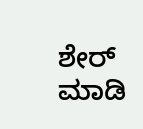ಶೇರ್ ಮಾಡಿ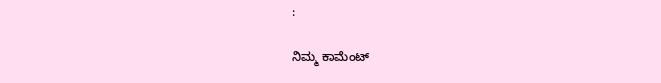:

ನಿಮ್ಮ ಕಾಮೆಂಟ್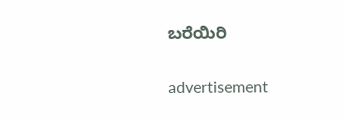ಬರೆಯಿರಿ

advertisement